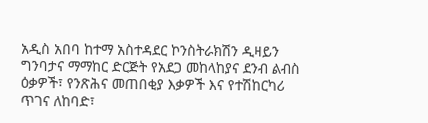አዲስ አበባ ከተማ አስተዳደር ኮንስትራክሽን ዲዛይን ግንባታና ማማከር ድርጅት የአደጋ መከላከያና ደንብ ልብስ ዕቃዎች፣ የንጽሕና መጠበቂያ እቃዎች እና የተሽከርካሪ ጥገና ለከባድ፣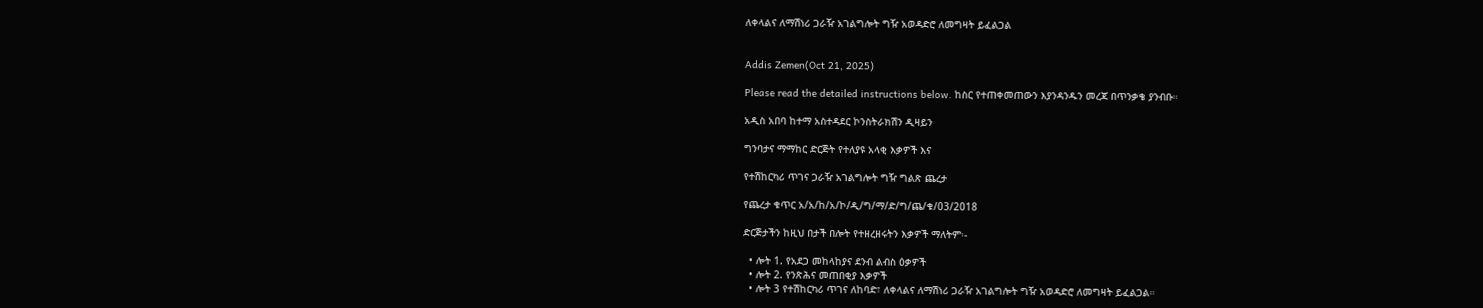ለቀላልና ለማሽነሪ ጋራዥ አገልግሎት ግዥ አወዳድሮ ለመግዛት ይፈልጋል


Addis Zemen(Oct 21, 2025)

Please read the detailed instructions below. ከስር የተጠቀመጠውን እያንዳንዱን መረጃ በጥንቃቄ ያንብቡ።

አዲስ አበባ ከተማ አስተዳደር ኮንስትራክሽን ዲዛይን

ግንባታና ማማከር ድርጅት የተለያዩ አላቂ እቃዎች እና

የተሽከርካሪ ጥገና ጋራዥ አገልግሎት ግዥ ግልጽ ጨረታ

የጨረታ ቁጥር አ/አ/ከ/አ/ኮ/ዲ/ግ/ማ/ድ/ግ/ጨ/ቁ/03/2018

ድርጅታችን ከዚህ በታች በሎት የተዘረዘሩትን እቃዎች ማለትም፡-

  • ሎት 1. የአደጋ መከላከያና ደንብ ልብስ ዕቃዎች
  • ሎት 2. የንጽሕና መጠበቂያ እቃዎች
  • ሎት 3 የተሽከርካሪ ጥገና ለከባድ፣ ለቀላልና ለማሽነሪ ጋራዥ አገልግሎት ግዥ አወዳድሮ ለመግዛት ይፈልጋል።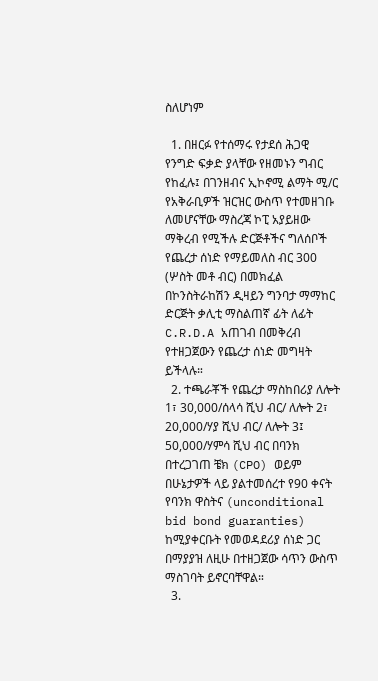ስለሆነም

  1. በዘርፉ የተሰማሩ የታደሰ ሕጋዊ የንግድ ፍቃድ ያላቸው የዘመኑን ግብር የከፈሉ፤ በገንዘብና ኢኮኖሚ ልማት ሚ/ር የአቅራቢዎች ዝርዝር ውስጥ የተመዘገቡ ለመሆናቸው ማስረጃ ኮፒ አያይዘው ማቅረብ የሚችሉ ድርጅቶችና ግለሰቦች የጨረታ ሰነድ የማይመለስ ብር 300 (ሦስት መቶ ብር) በመክፈል በኮንስትራከሽን ዲዛይን ግንባታ ማማከር ድርጅት ቃሊቲ ማስልጠኛ ፊት ለፊት C.R.D.A አጠገብ በመቅረብ የተዘጋጀውን የጨረታ ሰነድ መግዛት ይችላሉ።
  2. ተጫራቾች የጨረታ ማስከበሪያ ለሎት 1፣ 30,000/ሰላሳ ሺህ ብር/ ለሎት 2፣ 20,000/ሃያ ሺህ ብር/ ለሎት 3፤ 50,000/ሃምሳ ሺህ ብር በባንክ በተረጋገጠ ቼክ (CPO) ወይም በሁኔታዎች ላይ ያልተመሰረተ የ90 ቀናት የባንክ ዋስትና (unconditional bid bond guaranties) ከሚያቀርቡት የመወዳደሪያ ሰነድ ጋር በማያያዝ ለዚሁ በተዘጋጀው ሳጥን ውስጥ ማስገባት ይኖርባቸዋል።
  3.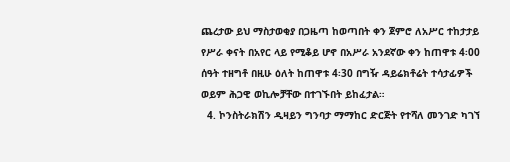ጨረታው ይህ ማስታወቂያ በጋዜጣ ከወጣበት ቀን ጀምሮ ለአሥር ተከታታይ የሥራ ቀናት በአየር ላይ የሚቆይ ሆኖ በአሥራ አንደኛው ቀን ከጠዋቱ 4፡00 ሰዓት ተዘግቶ በዚሁ ዕለት ከጠዋቱ 4፡30 በግዥ ዳይሬክቶሬት ተሳታፊዎች ወይም ሕጋዊ ወኪሎቻቸው በተገኙበት ይከፈታል።
  4. ኮንስትራክሽን ዲዛይን ግንባታ ማማከር ድርጅት የተሻለ መንገድ ካገኘ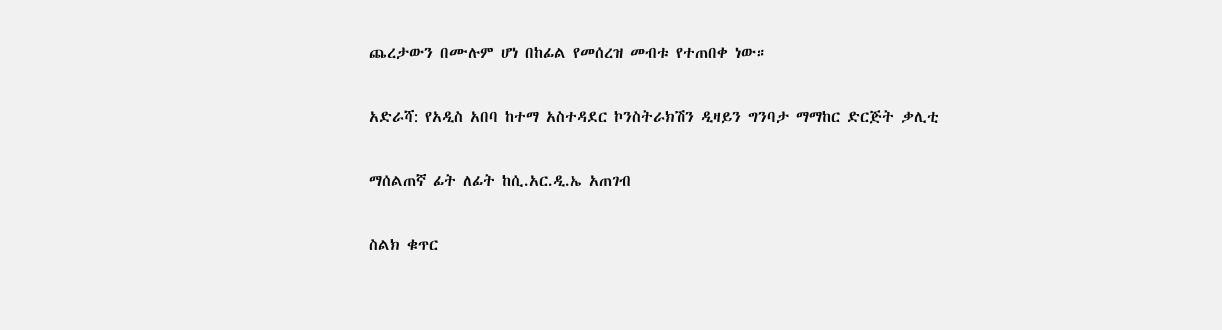ጨረታውን በሙሉም ሆነ በከፊል የመሰረዝ መብቱ የተጠበቀ ነው።

አድራሻ: የአዲስ አበባ ከተማ አስተዳደር ኮንስትራክሽን ዲዛይን ግንባታ ማማከር ድርጅት ቃሊቲ

ማሰልጠኛ ፊት ለፊት ከሲ.አር.ዲ.ኤ አጠገብ

ስልክ ቁጥር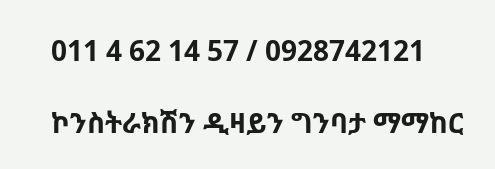011 4 62 14 57 / 0928742121

ኮንስትራክሽን ዲዛይን ግንባታ ማማከር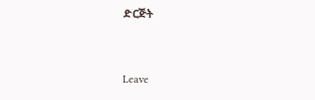ድርጅት


Leave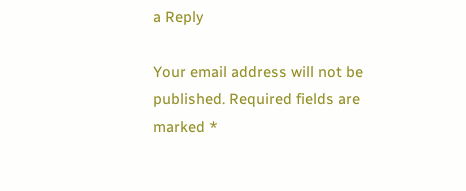a Reply

Your email address will not be published. Required fields are marked *